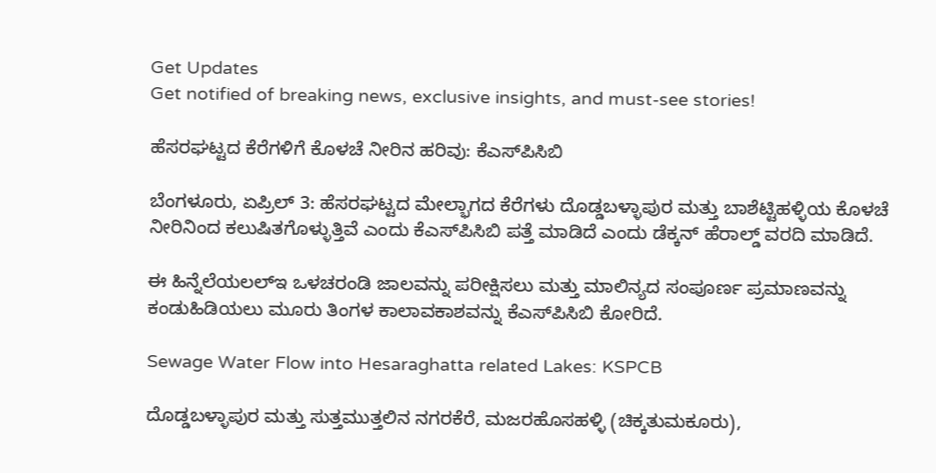Get Updates
Get notified of breaking news, exclusive insights, and must-see stories!

ಹೆಸರಘಟ್ಟದ ಕೆರೆಗಳಿಗೆ ಕೊಳಚೆ ನೀರಿನ ಹರಿವು: ಕೆಎಸ್‌ಪಿಸಿಬಿ

ಬೆಂಗಳೂರು, ಏಪ್ರಿಲ್‌ 3: ಹೆಸರಘಟ್ಟದ ಮೇಲ್ಭಾಗದ ಕೆರೆಗಳು ದೊಡ್ಡಬಳ್ಳಾಪುರ ಮತ್ತು ಬಾಶೆಟ್ಟಿಹಳ್ಳಿಯ ಕೊಳಚೆ ನೀರಿನಿಂದ ಕಲುಷಿತಗೊಳ್ಳುತ್ತಿವೆ ಎಂದು ಕೆಎಸ್‌ಪಿಸಿಬಿ ಪತ್ತೆ ಮಾಡಿದೆ ಎಂದು ಡೆಕ್ಕನ್‌ ಹೆರಾಲ್ಡ್‌ ವರದಿ ಮಾಡಿದೆ.

ಈ ಹಿನ್ನೆಲೆಯಲಲ್ಇ ಒಳಚರಂಡಿ ಜಾಲವನ್ನು ಪರೀಕ್ಷಿಸಲು ಮತ್ತು ಮಾಲಿನ್ಯದ ಸಂಪೂರ್ಣ ಪ್ರಮಾಣವನ್ನು ಕಂಡುಹಿಡಿಯಲು ಮೂರು ತಿಂಗಳ ಕಾಲಾವಕಾಶವನ್ನು ಕೆಎಸ್‌ಪಿಸಿಬಿ ಕೋರಿದೆ.

Sewage Water Flow into Hesaraghatta related Lakes: KSPCB

ದೊಡ್ಡಬಳ್ಳಾಪುರ ಮತ್ತು ಸುತ್ತಮುತ್ತಲಿನ ನಗರಕೆರೆ, ಮಜರಹೊಸಹಳ್ಳಿ (ಚಿಕ್ಕತುಮಕೂರು),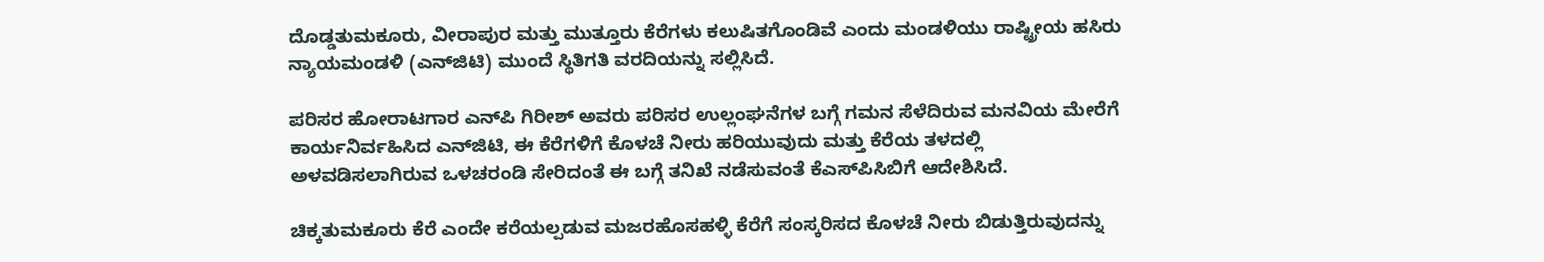ದೊಡ್ಡತುಮಕೂರು, ವೀರಾಪುರ ಮತ್ತು ಮುತ್ತೂರು ಕೆರೆಗಳು ಕಲುಷಿತಗೊಂಡಿವೆ ಎಂದು ಮಂಡಳಿಯು ರಾಷ್ಟ್ರೀಯ ಹಸಿರು ನ್ಯಾಯಮಂಡಳಿ (ಎನ್‌ಜಿಟಿ) ಮುಂದೆ ಸ್ಥಿತಿಗತಿ ವರದಿಯನ್ನು ಸಲ್ಲಿಸಿದೆ.

ಪರಿಸರ ಹೋರಾಟಗಾರ ಎನ್‌ಪಿ ಗಿರೀಶ್ ಅವರು ಪರಿಸರ ಉಲ್ಲಂಘನೆಗಳ ಬಗ್ಗೆ ಗಮನ ಸೆಳೆದಿರುವ ಮನವಿಯ ಮೇರೆಗೆ ಕಾರ್ಯನಿರ್ವಹಿಸಿದ ಎನ್‌ಜಿಟಿ, ಈ ಕೆರೆಗಳಿಗೆ ಕೊಳಚೆ ನೀರು ಹರಿಯುವುದು ಮತ್ತು ಕೆರೆಯ ತಳದಲ್ಲಿ ಅಳವಡಿಸಲಾಗಿರುವ ಒಳಚರಂಡಿ ಸೇರಿದಂತೆ ಈ ಬಗ್ಗೆ ತನಿಖೆ ನಡೆಸುವಂತೆ ಕೆಎಸ್‌ಪಿಸಿಬಿಗೆ ಆದೇಶಿಸಿದೆ.

ಚಿಕ್ಕತುಮಕೂರು ಕೆರೆ ಎಂದೇ ಕರೆಯಲ್ಪಡುವ ಮಜರಹೊಸಹಳ್ಳಿ ಕೆರೆಗೆ ಸಂಸ್ಕರಿಸದ ಕೊಳಚೆ ನೀರು ಬಿಡುತ್ತಿರುವುದನ್ನು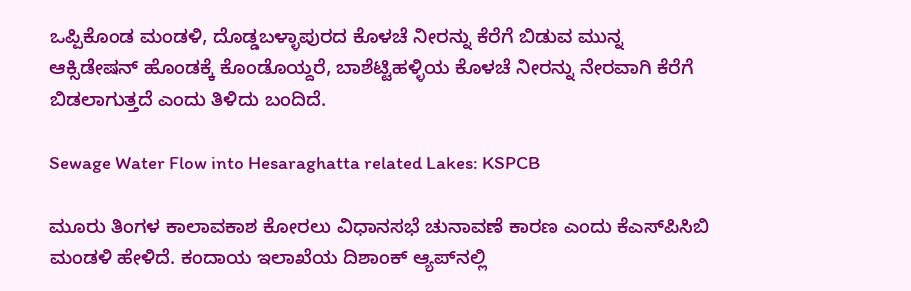ಒಪ್ಪಿಕೊಂಡ ಮಂಡಳಿ, ದೊಡ್ಡಬಳ್ಳಾಪುರದ ಕೊಳಚೆ ನೀರನ್ನು ಕೆರೆಗೆ ಬಿಡುವ ಮುನ್ನ ಆಕ್ಸಿಡೇಷನ್ ಹೊಂಡಕ್ಕೆ ಕೊಂಡೊಯ್ದರೆ, ಬಾಶೆಟ್ಟಿಹಳ್ಳಿಯ ಕೊಳಚೆ ನೀರನ್ನು ನೇರವಾಗಿ ಕೆರೆಗೆ ಬಿಡಲಾಗುತ್ತದೆ ಎಂದು ತಿಳಿದು ಬಂದಿದೆ.

Sewage Water Flow into Hesaraghatta related Lakes: KSPCB

ಮೂರು ತಿಂಗಳ ಕಾಲಾವಕಾಶ ಕೋರಲು ವಿಧಾನಸಭೆ ಚುನಾವಣೆ ಕಾರಣ ಎಂದು ಕೆಎಸ್‌ಪಿಸಿಬಿ ಮಂಡಳಿ ಹೇಳಿದೆ. ಕಂದಾಯ ಇಲಾಖೆಯ ದಿಶಾಂಕ್ ಆ್ಯಪ್‌ನಲ್ಲಿ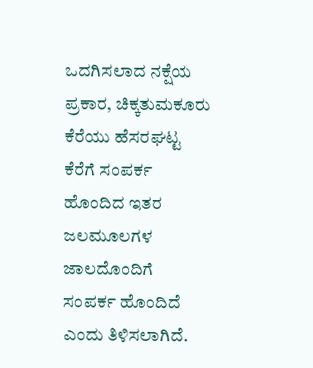ಒದಗಿಸಲಾದ ನಕ್ಷೆಯ ಪ್ರಕಾರ, ಚಿಕ್ಕತುಮಕೂರು ಕೆರೆಯು ಹೆಸರಘಟ್ಟ ಕೆರೆಗೆ ಸಂಪರ್ಕ ಹೊಂದಿದ ಇತರ ಜಲಮೂಲಗಳ ಜಾಲದೊಂದಿಗೆ ಸಂಪರ್ಕ ಹೊಂದಿದೆ ಎಂದು ತಿಳಿಸಲಾಗಿದೆ.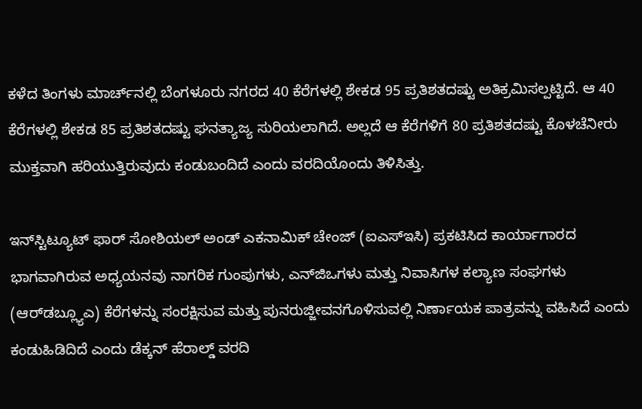ಕಳೆದ ತಿಂಗಳು ಮಾರ್ಚ್‌ನಲ್ಲಿ ಬೆಂಗಳೂರು ನಗರದ 40 ಕೆರೆಗಳಲ್ಲಿ ಶೇಕಡ 95 ಪ್ರತಿಶತದಷ್ಟು ಅತಿಕ್ರಮಿಸಲ್ಪಟ್ಟಿದೆ. ಆ 40 ಕೆರೆಗಳಲ್ಲಿ ಶೇಕಡ 85 ಪ್ರತಿಶತದಷ್ಟು ಘನತ್ಯಾಜ್ಯ ಸುರಿಯಲಾಗಿದೆ. ಅಲ್ಲದೆ ಆ ಕೆರೆಗಳಿಗೆ 80 ಪ್ರತಿಶತದಷ್ಟು ಕೊಳಚೆನೀರು ಮುಕ್ತವಾಗಿ ಹರಿಯುತ್ತಿರುವುದು ಕಂಡುಬಂದಿದೆ ಎಂದು ವರದಿಯೊಂದು ತಿಳಿಸಿತ್ತು.

ಇನ್‌ಸ್ಟಿಟ್ಯೂಟ್ ಫಾರ್ ಸೋಶಿಯಲ್ ಅಂಡ್ ಎಕನಾಮಿಕ್ ಚೇಂಜ್ (ಐಎಸ್‌ಇಸಿ) ಪ್ರಕಟಿಸಿದ ಕಾರ್ಯಾಗಾರದ ಭಾಗವಾಗಿರುವ ಅಧ್ಯಯನವು ನಾಗರಿಕ ಗುಂಪುಗಳು, ಎನ್‌ಜಿಒಗಳು ಮತ್ತು ನಿವಾಸಿಗಳ ಕಲ್ಯಾಣ ಸಂಘಗಳು (ಆರ್‌ಡಬ್ಲ್ಯೂಎ) ಕೆರೆಗಳನ್ನು ಸಂರಕ್ಷಿಸುವ ಮತ್ತು ಪುನರುಜ್ಜೀವನಗೊಳಿಸುವಲ್ಲಿ ನಿರ್ಣಾಯಕ ಪಾತ್ರವನ್ನು ವಹಿಸಿದೆ ಎಂದು ಕಂಡುಹಿಡಿದಿದೆ ಎಂದು ಡೆಕ್ಕನ್‌ ಹೆರಾಲ್ಡ್‌ ವರದಿ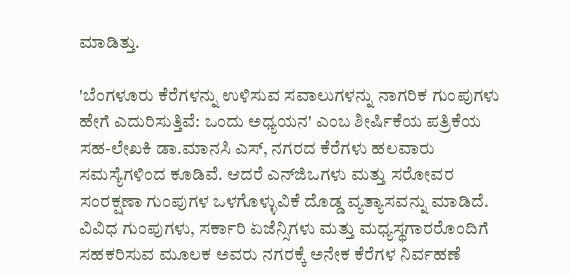ಮಾಡಿತ್ತು.

'ಬೆಂಗಳೂರು ಕೆರೆಗಳನ್ನು ಉಳಿಸುವ ಸವಾಲುಗಳನ್ನು ನಾಗರಿಕ ಗುಂಪುಗಳು ಹೇಗೆ ಎದುರಿಸುತ್ತಿವೆ: ಒಂದು ಅಧ್ಯಯನ' ಎಂಬ ಶೀರ್ಷಿಕೆಯ ಪತ್ರಿಕೆಯ ಸಹ-ಲೇಖಕಿ ಡಾ.ಮಾನಸಿ ಎಸ್, ನಗರದ ಕೆರೆಗಳು ಹಲವಾರು ಸಮಸ್ಯೆಗಳಿಂದ ಕೂಡಿವೆ. ಆದರೆ ಎನ್‌ಜಿಒಗಳು ಮತ್ತು ಸರೋವರ ಸಂರಕ್ಷಣಾ ಗುಂಪುಗಳ ಒಳಗೊಳ್ಳುವಿಕೆ ದೊಡ್ಡ ವ್ಯತ್ಯಾಸವನ್ನು ಮಾಡಿದೆ. ವಿವಿಧ ಗುಂಪುಗಳು, ಸರ್ಕಾರಿ ಏಜೆನ್ಸಿಗಳು ಮತ್ತು ಮಧ್ಯಸ್ಥಗಾರರೊಂದಿಗೆ ಸಹಕರಿಸುವ ಮೂಲಕ ಅವರು ನಗರಕ್ಕೆ ಅನೇಕ ಕೆರೆಗಳ ನಿರ್ವಹಣೆ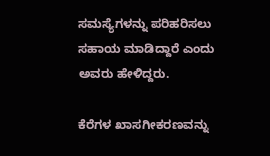ಸಮಸ್ಯೆಗಳನ್ನು ಪರಿಹರಿಸಲು ಸಹಾಯ ಮಾಡಿದ್ದಾರೆ ಎಂದು ಅವರು ಹೇಳಿದ್ದರು.

ಕೆರೆಗಳ ಖಾಸಗೀಕರಣವನ್ನು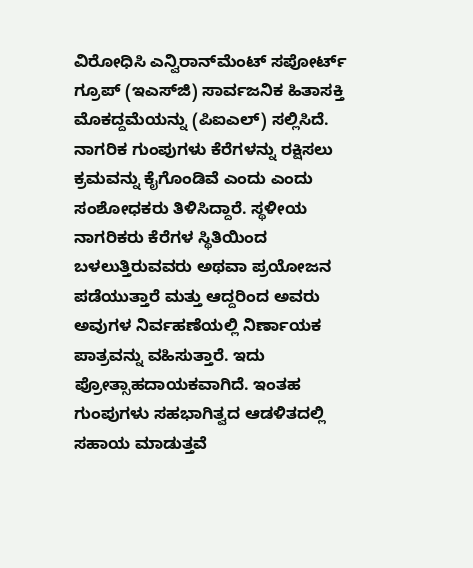ವಿರೋಧಿಸಿ ಎನ್ವಿರಾನ್‌ಮೆಂಟ್ ಸಪೋರ್ಟ್ ಗ್ರೂಪ್ (ಇಎಸ್‌ಜಿ) ಸಾರ್ವಜನಿಕ ಹಿತಾಸಕ್ತಿ ಮೊಕದ್ದಮೆಯನ್ನು (ಪಿಐಎಲ್) ಸಲ್ಲಿಸಿದೆ. ನಾಗರಿಕ ಗುಂಪುಗಳು ಕೆರೆಗಳನ್ನು ರಕ್ಷಿಸಲು ಕ್ರಮವನ್ನು ಕೈಗೊಂಡಿವೆ ಎಂದು ಎಂದು ಸಂಶೋಧಕರು ತಿಳಿಸಿದ್ದಾರೆ. ಸ್ಥಳೀಯ ನಾಗರಿಕರು ಕೆರೆಗಳ ಸ್ಥಿತಿಯಿಂದ ಬಳಲುತ್ತಿರುವವರು ಅಥವಾ ಪ್ರಯೋಜನ ಪಡೆಯುತ್ತಾರೆ ಮತ್ತು ಆದ್ದರಿಂದ ಅವರು ಅವುಗಳ ನಿರ್ವಹಣೆಯಲ್ಲಿ ನಿರ್ಣಾಯಕ ಪಾತ್ರವನ್ನು ವಹಿಸುತ್ತಾರೆ. ಇದು ಪ್ರೋತ್ಸಾಹದಾಯಕವಾಗಿದೆ. ಇಂತಹ ಗುಂಪುಗಳು ಸಹಭಾಗಿತ್ವದ ಆಡಳಿತದಲ್ಲಿ ಸಹಾಯ ಮಾಡುತ್ತವೆ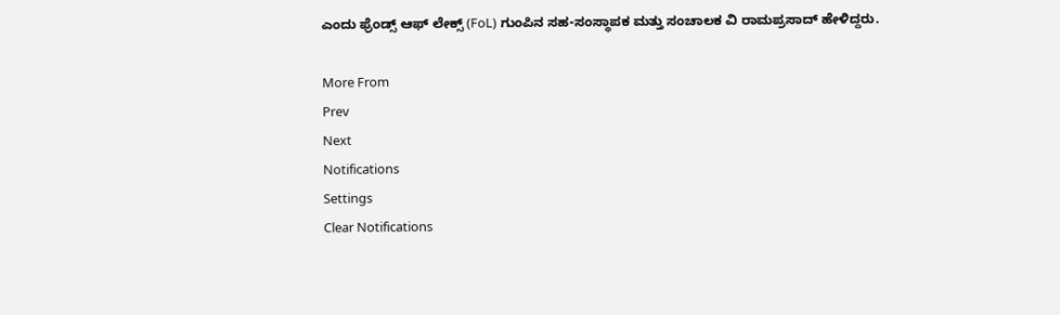ಎಂದು ಫ್ರೆಂಡ್ಸ್ ಆಫ್ ಲೇಕ್ಸ್ (FoL) ಗುಂಪಿನ ಸಹ-ಸಂಸ್ಥಾಪಕ ಮತ್ತು ಸಂಚಾಲಕ ವಿ ರಾಮಪ್ರಸಾದ್ ಹೇಳಿದ್ದರು.

More From
Prev
Next
Notifications
Settings
Clear Notifications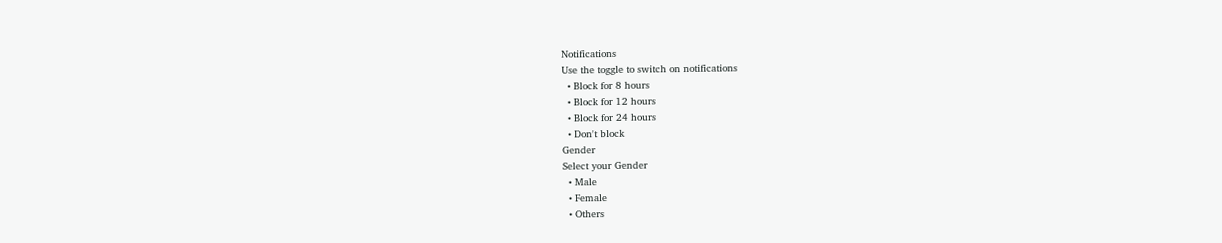Notifications
Use the toggle to switch on notifications
  • Block for 8 hours
  • Block for 12 hours
  • Block for 24 hours
  • Don't block
Gender
Select your Gender
  • Male
  • Female
  • Others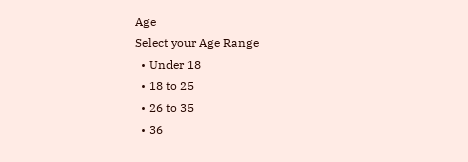Age
Select your Age Range
  • Under 18
  • 18 to 25
  • 26 to 35
  • 36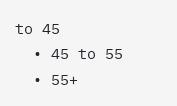to 45
  • 45 to 55
  • 55+